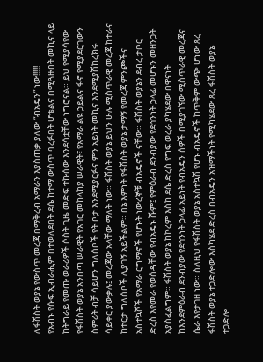ለፋሽስት ወያኔ የውስጥ መረጃ በማቅረብ አማራን እያስጠቃ ያለው “ብአዴን” ነው!!!!!
የአብኑ የሱፍ ኢብራሒም በተወለደበት ደሴ ከተማ ውስጥ ባረፉበት ሆቴልና በሚጓዙበት መኪና ላይ ከትግራይ የመጡ ወራሪዎች ሶስት ጊዜ መድፍ ተኩሰው እንደሳቷቸው ነግሮናል። ይህ የሚያሳየው የፋሽስት ወያኔ አንበጣ ሠራዊት የአገር መከላከያ ሠራዊት፣ የአማራ ልዩ ኃይልና ፋኖ የሚያደርገውን ስምሪት ብቻ ሳይሆን ግለሰቦች የት ቦታ እንደሚያርፉና ምን አይነት መኪና እንደሚያሽከረክሩ ሳይቀር ያውቃሉ፤ መረጃው አላቸው ማለት ነው። ፋሽስት ወያኔ ይህን ሁሉ ሚስጥራዊ መረጃ ከተራና ከተርታ ግለሰቦች ሊያገኝ አይችልም። በኔ እምነት የፋሽስት ወያኔ ታማኝ የመረጃ ምንጮችና አስተኳሾች የአማራ ርግማኖች የሆኑት ነውረኞቹ ብአዴኖች ናቸው። ፋሽስት ወያኔን ደብረ ታቦር ድረስ እየመራ የወሰዳቸው የብአዴኑ ሹም፤ የምዕራብ ደንብያው የደኅንነት ኃላፊ መሆኑን መዘንጋት አያስፈልግም። ፋሽስት ወያኔ ከኮረም እስከ ደሴ ድረስ የግፍ ወረራ ያካሄደው በዋናነት ከእንደምዕራብ ደንብያው የደኅንነት ኃላፊ አይነት የብአዴን ሰዎች በሚያገኘው ሚስጥራዊ መረጃና ሴራ እየታገዘ ነው። ስለዚህ የፋሽስት ወያኔ አስተኳሽ የሆኑ ብአዴኖች ከጥቅም ውጭ ሆነው ጸረ ፋሽስት ወያኔ ተጋድሎው እስካሄደ ድረስ በብአዴን አዝማችነት የሚካሄደው ጸረ ፋሽስት ወያኔ ተጋድሎ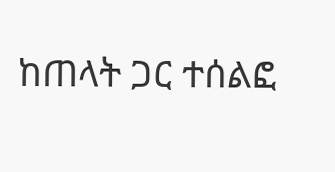ከጠላት ጋር ተሰልፎ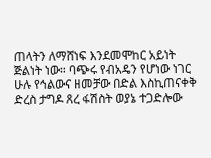ጠላትን ለማሸነፍ እንደመሞከር አይነት ጅልነት ነው። ባጭሩ የብአዴን የሆነው ነገር ሁሉ የኅልውና ዘመቻው በድል እስኪጠናቀቅ ድረስ ታግዶ ጸረ ፋሽስት ወያኔ ተጋድሎው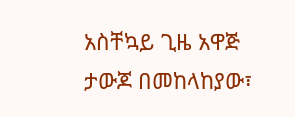አስቸኳይ ጊዜ አዋጅ ታውጆ በመከላከያው፣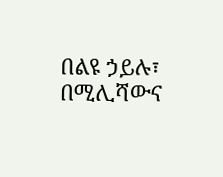በልዩ ኃይሉ፣ በሚሊሻውና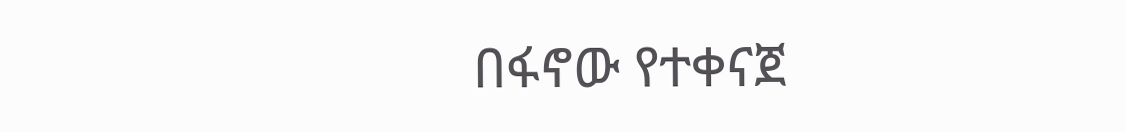በፋኖው የተቀናጀ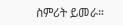ስምሪት ይመራ።